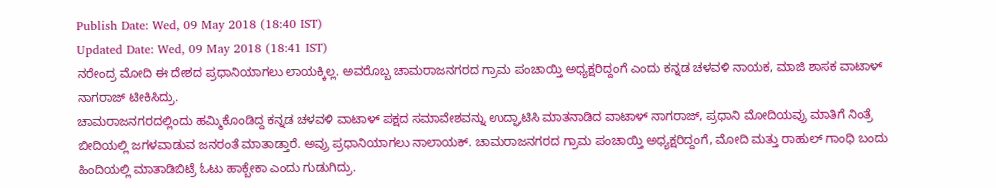Publish Date: Wed, 09 May 2018 (18:40 IST)
Updated Date: Wed, 09 May 2018 (18:41 IST)
ನರೇಂದ್ರ ಮೋದಿ ಈ ದೇಶದ ಪ್ರಧಾನಿಯಾಗಲು ಲಾಯಕ್ಕಿಲ್ಲ. ಅವರೊಬ್ಬ ಚಾಮರಾಜನಗರದ ಗ್ರಾಮ ಪಂಚಾಯ್ತಿ ಅಧ್ಯಕ್ಷರಿದ್ದಂಗೆ ಎಂದು ಕನ್ನಡ ಚಳವಳಿ ನಾಯಕ, ಮಾಜಿ ಶಾಸಕ ವಾಟಾಳ್ ನಾಗರಾಜ್ ಟೀಕಿಸಿದ್ರು.
ಚಾಮರಾಜನಗರದಲ್ಲಿಂದು ಹಮ್ಮಿಕೊಂಡಿದ್ದ ಕನ್ನಡ ಚಳವಳಿ ವಾಟಾಳ್ ಪಕ್ಷದ ಸಮಾವೇಶವನ್ನು ಉದ್ಘಾಟಿಸಿ ಮಾತನಾಡಿದ ವಾಟಾಳ್ ನಾಗರಾಜ್, ಪ್ರಧಾನಿ ಮೋದಿಯವ್ರು ಮಾತಿಗೆ ನಿಂತ್ರೆ ಬೀದಿಯಲ್ಲಿ ಜಗಳವಾಡುವ ಜನರಂತೆ ಮಾತಾಡ್ತಾರೆ. ಅವ್ರು ಪ್ರಧಾನಿಯಾಗಲು ನಾಲಾಯಕ್. ಚಾಮರಾಜನಗರದ ಗ್ರಾಮ ಪಂಚಾಯ್ತಿ ಅಧ್ಯಕ್ಷರಿದ್ದಂಗೆ, ಮೋದಿ ಮತ್ತು ರಾಹುಲ್ ಗಾಂಧಿ ಬಂದು ಹಿಂದಿಯಲ್ಲಿ ಮಾತಾಡಿಬಿಟ್ರೆ ಓಟು ಹಾಕ್ಬೇಕಾ ಎಂದು ಗುಡುಗಿದ್ರು.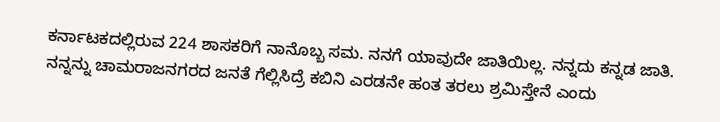ಕರ್ನಾಟಕದಲ್ಲಿರುವ 224 ಶಾಸಕರಿಗೆ ನಾನೊಬ್ಬ ಸಮ. ನನಗೆ ಯಾವುದೇ ಜಾತಿಯಿಲ್ಲ. ನನ್ನದು ಕನ್ನಡ ಜಾತಿ. ನನ್ನನ್ನು ಚಾಮರಾಜನಗರದ ಜನತೆ ಗೆಲ್ಲಿಸಿದ್ರೆ ಕಬಿನಿ ಎರಡನೇ ಹಂತ ತರಲು ಶ್ರಮಿಸ್ತೇನೆ ಎಂದು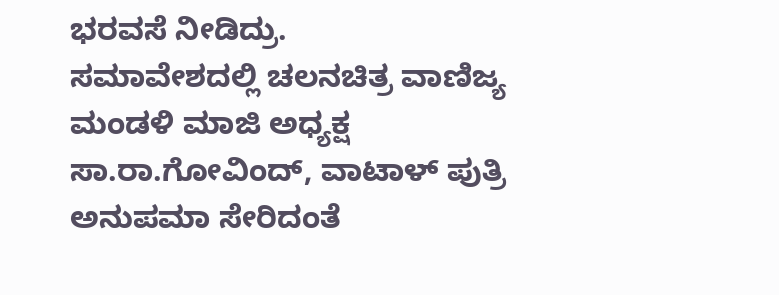ಭರವಸೆ ನೀಡಿದ್ರು.
ಸಮಾವೇಶದಲ್ಲಿ ಚಲನಚಿತ್ರ ವಾಣಿಜ್ಯ ಮಂಡಳಿ ಮಾಜಿ ಅಧ್ಯಕ್ಷ ಸಾ.ರಾ.ಗೋವಿಂದ್, ವಾಟಾಳ್ ಪುತ್ರಿ ಅನುಪಮಾ ಸೇರಿದಂತೆ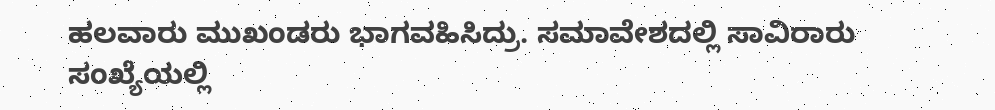ಹಲವಾರು ಮುಖಂಡರು ಭಾಗವಹಿಸಿದ್ರು. ಸಮಾವೇಶದಲ್ಲಿ ಸಾವಿರಾರು ಸಂಖ್ಯೆಯಲ್ಲಿ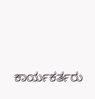ಕಾರ್ಯಕರ್ತರು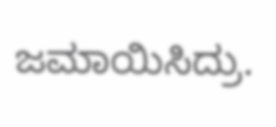ಜಮಾಯಿಸಿದ್ರು.